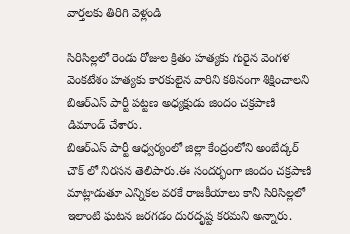వార్తలకు తిరిగి వెళ్లండి

సిరిసిల్లలో రెండు రోజుల క్రితం హత్యకు గురైన వెంగళ వెంకటేశం హత్యకు కారకులైన వారిని కఠినంగా శిక్షించాలని బిఆర్ఎస్ పార్టీ పట్టణ అధ్యక్షుడు జిందం చక్రపాణి డిమాండ్ చేశారు.
బిఆర్ఎస్ పార్టీ ఆధ్వర్యంలో జిల్లా కేంద్రంలోని అంబేద్కర్ చౌక్ లో నిరసన తెలిపారు.ఈ సందర్భంగా జిందం చక్రపాణి మాట్లాడుతూ ఎన్నికల వరకే రాజకీయాలు కానీ సిరిసిల్లలో ఇలాంటి ఘటన జరగడం దురదృష్ట కరమని అన్నారు.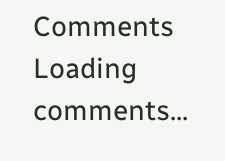Comments
Loading comments...